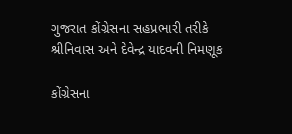ગુજરાત કોંગ્રેસના સહપ્રભારી તરીકે શ્રીનિવાસ અને દેવેન્દ્ર યાદવની નિમણૂક

કોંગ્રેસના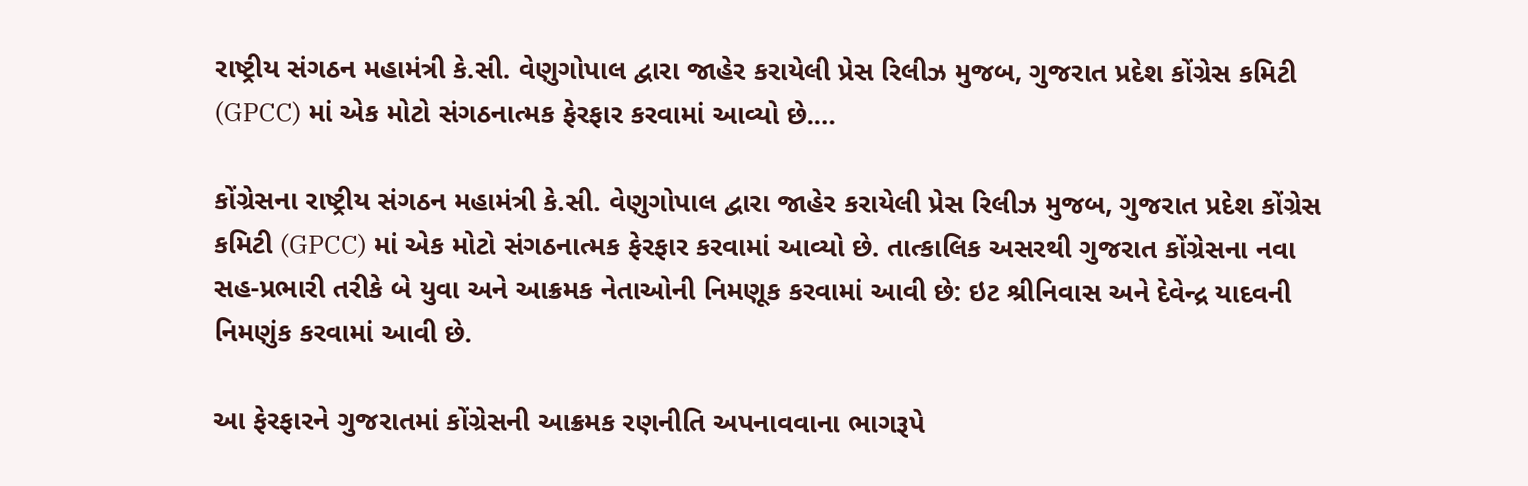રાષ્ટ્રીય સંગઠન મહામંત્રી કે.સી. વેણુગોપાલ દ્વારા જાહેર કરાયેલી પ્રેસ રિલીઝ મુજબ, ગુજરાત પ્રદેશ કોંગ્રેસ કમિટી (GPCC) માં એક મોટો સંગઠનાત્મક ફેરફાર કરવામાં આવ્યો છે.…

કોંગ્રેસના રાષ્ટ્રીય સંગઠન મહામંત્રી કે.સી. વેણુગોપાલ દ્વારા જાહેર કરાયેલી પ્રેસ રિલીઝ મુજબ, ગુજરાત પ્રદેશ કોંગ્રેસ કમિટી (GPCC) માં એક મોટો સંગઠનાત્મક ફેરફાર કરવામાં આવ્યો છે. તાત્કાલિક અસરથી ગુજરાત કોંગ્રેસના નવા સહ-પ્રભારી તરીકે બે યુવા અને આક્રમક નેતાઓની નિમણૂક કરવામાં આવી છે: ઇટ શ્રીનિવાસ અને દેવેન્દ્ર યાદવની નિમણુંક કરવામાં આવી છે.

આ ફેરફારને ગુજરાતમાં કોંગ્રેસની આક્રમક રણનીતિ અપનાવવાના ભાગરૂપે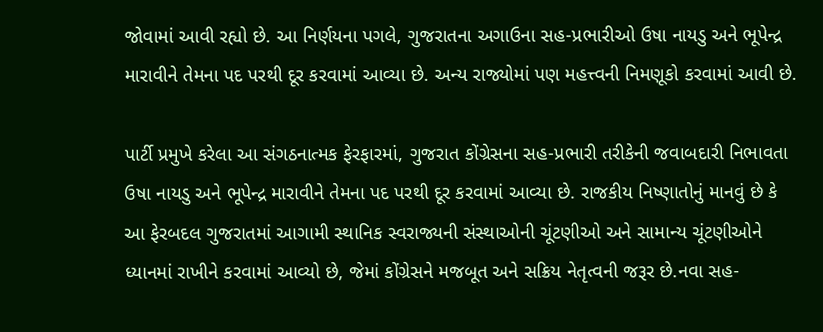જોવામાં આવી રહ્યો છે. આ નિર્ણયના પગલે, ગુજરાતના અગાઉના સહ-પ્રભારીઓ ઉષા નાયડુ અને ભૂપેન્દ્ર મારાવીને તેમના પદ પરથી દૂર કરવામાં આવ્યા છે. અન્ય રાજ્યોમાં પણ મહત્ત્વની નિમણૂકો કરવામાં આવી છે.

પાર્ટી પ્રમુખે કરેલા આ સંગઠનાત્મક ફેરફારમાં, ગુજરાત કોંગ્રેસના સહ-પ્રભારી તરીકેની જવાબદારી નિભાવતા ઉષા નાયડુ અને ભૂપેન્દ્ર મારાવીને તેમના પદ પરથી દૂર કરવામાં આવ્યા છે. રાજકીય નિષ્ણાતોનું માનવું છે કે આ ફેરબદલ ગુજરાતમાં આગામી સ્થાનિક સ્વરાજ્યની સંસ્થાઓની ચૂંટણીઓ અને સામાન્ય ચૂંટણીઓને ધ્યાનમાં રાખીને કરવામાં આવ્યો છે, જેમાં કોંગ્રેસને મજબૂત અને સક્રિય નેતૃત્વની જરૂર છે.નવા સહ-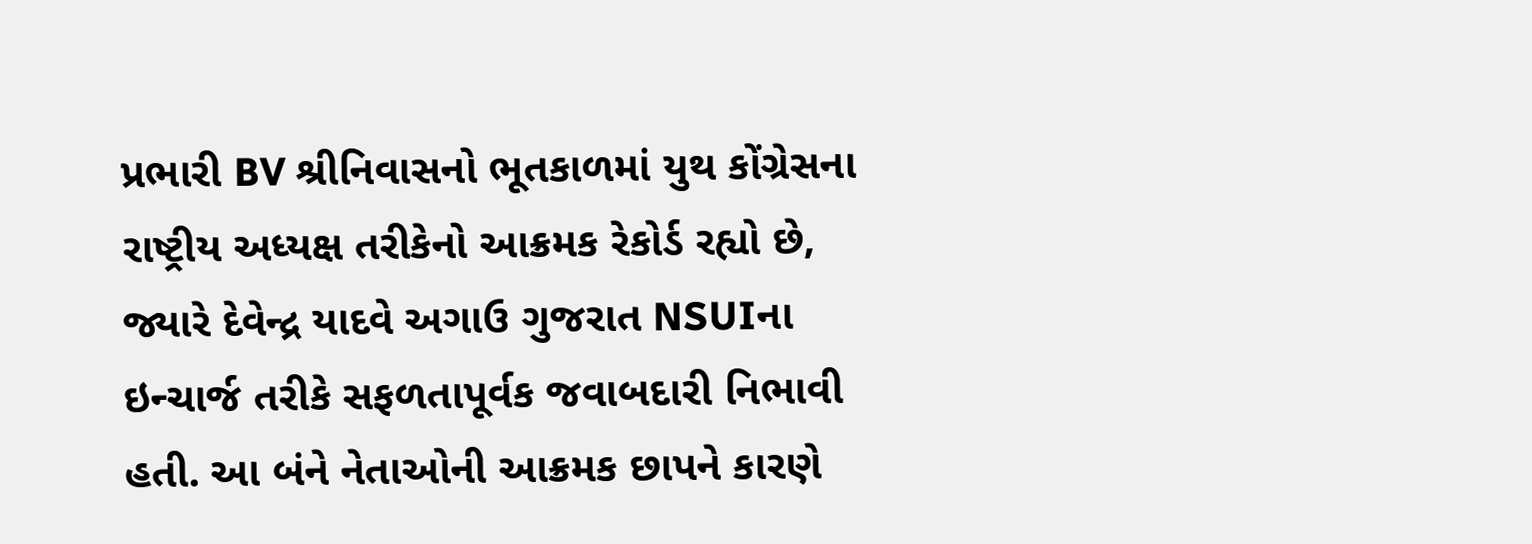પ્રભારી BV શ્રીનિવાસનો ભૂતકાળમાં યુથ કોંગ્રેસના રાષ્ટ્રીય અધ્યક્ષ તરીકેનો આક્રમક રેકોર્ડ રહ્યો છે, જ્યારે દેવેન્દ્ર યાદવે અગાઉ ગુજરાત NSUIના ઇન્ચાર્જ તરીકે સફળતાપૂર્વક જવાબદારી નિભાવી હતી. આ બંને નેતાઓની આક્રમક છાપને કારણે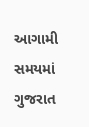આગામી સમયમાં ગુજરાત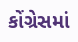કોંગ્રેસમાં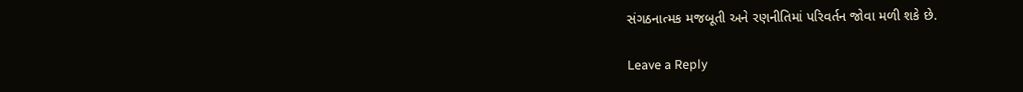સંગઠનાત્મક મજબૂતી અને રણનીતિમાં પરિવર્તન જોવા મળી શકે છે.

Leave a Reply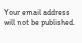Your email address will not be published.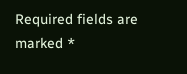Required fields are marked *